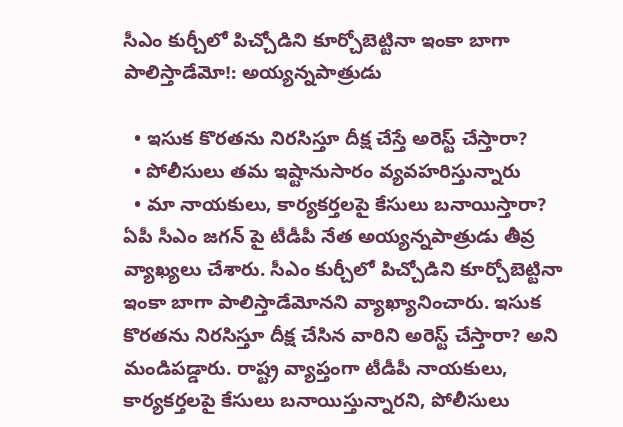సీఎం కుర్చీలో పిచ్చోడిని కూర్చోబెట్టినా ఇంకా బాగా పాలిస్తాడేమో!: అయ్యన్నపాత్రుడు

  • ఇసుక కొరతను నిరసిస్తూ దీక్ష చేస్తే అరెస్ట్ చేస్తారా?
  • పోలీసులు తమ ఇష్టానుసారం వ్యవహరిస్తున్నారు
  • మా నాయకులు, కార్యకర్తలపై కేసులు బనాయిస్తారా?
ఏపీ సీఎం జగన్ పై టీడీపీ నేత అయ్యన్నపాత్రుడు తీవ్ర వ్యాఖ్యలు చేశారు. సీఎం కుర్చీలో పిచ్చోడిని కూర్చోబెట్టినా ఇంకా బాగా పాలిస్తాడేమోనని వ్యాఖ్యానించారు. ఇసుక కొరతను నిరసిస్తూ దీక్ష చేసిన వారిని అరెస్ట్ చేస్తారా? అని మండిపడ్డారు. రాష్ట్ర వ్యాప్తంగా టీడీపీ నాయకులు, కార్యకర్తలపై కేసులు బనాయిస్తున్నారని, పోలీసులు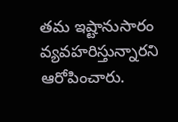తమ ఇష్టానుసారం వ్యవహరిస్తున్నారని ఆరోపించారు.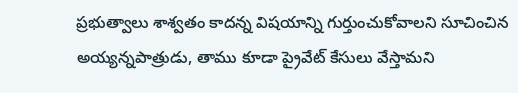ప్రభుత్వాలు శాశ్వతం కాదన్న విషయాన్ని గుర్తుంచుకోవాలని సూచించిన అయ్యన్నపాత్రుడు, తాము కూడా ప్రైవేట్ కేసులు వేస్తామని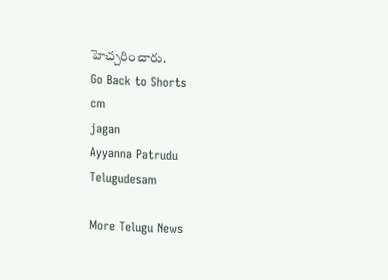హెచ్చరించారు.
Go Back to Shorts
cm
jagan
Ayyanna Patrudu
Telugudesam

More Telugu News